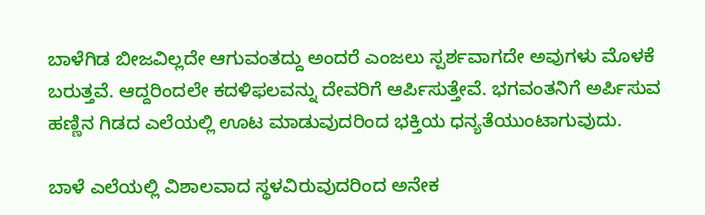ಬಾಳೆಗಿಡ ಬೀಜವಿಲ್ಲದೇ ಆಗುವಂತದ್ದು ಅಂದರೆ ಎಂಜಲು ಸ್ಪರ್ಶವಾಗದೇ ಅವುಗಳು ಮೊಳಕೆ ಬರುತ್ತವೆ. ಆದ್ದರಿಂದಲೇ ಕದಳಿಫಲವನ್ನು ದೇವರಿಗೆ ಆರ್ಪಿಸುತ್ತೇವೆ. ಭಗವಂತನಿಗೆ ಅರ್ಪಿಸುವ ಹಣ್ಣಿನ ಗಿಡದ ಎಲೆಯಲ್ಲಿ ಊಟ ಮಾಡುವುದರಿಂದ ಭಕ್ತಿಯ ಧನ್ಯತೆಯುಂಟಾಗುವುದು.

ಬಾಳೆ ಎಲೆಯಲ್ಲಿ ವಿಶಾಲವಾದ ಸ್ಥಳವಿರುವುದರಿಂದ ಅನೇಕ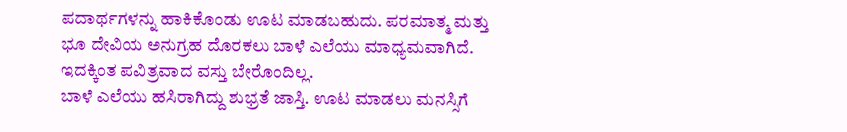ಪದಾರ್ಥಗಳನ್ನು ಹಾಕಿಕೊಂಡು ಊಟ ಮಾಡಬಹುದು. ಪರಮಾತ್ಮ ಮತ್ತು ಭೂ ದೇವಿಯ ಅನುಗ್ರಹ ದೊರಕಲು ಬಾಳೆ ಎಲೆಯು ಮಾಧ್ಯಮವಾಗಿದೆ. ಇದಕ್ಕಿಂತ ಪವಿತ್ರವಾದ ವಸ್ತು ಬೇರೊಂದಿಲ್ಲ.
ಬಾಳೆ ಎಲೆಯು ಹಸಿರಾಗಿದ್ದು ಶುಭ್ರತೆ ಜಾಸ್ತಿ. ಊಟ ಮಾಡಲು ಮನಸ್ಸಿಗೆ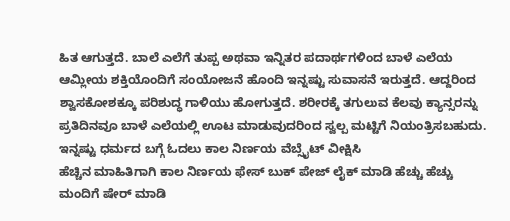ಹಿತ ಆಗುತ್ತದೆ. ಬಾಲೆ ಎಲೆಗೆ ತುಪ್ಪ ಅಥವಾ ಇನ್ನಿತರ ಪದಾರ್ಥಗಳಿಂದ ಬಾಳೆ ಎಲೆಯ ಆಮ್ಲೀಯ ಶಕ್ತಿಯೊಂದಿಗೆ ಸಂಯೋಜನೆ ಹೊಂದಿ ಇನ್ನಷ್ಟು ಸುವಾಸನೆ ಇರುತ್ತದೆ. ಆದ್ದರಿಂದ ಶ್ವಾಸಕೋಶಕ್ಕೂ ಪರಿಶುದ್ಧ ಗಾಳಿಯು ಹೋಗುತ್ತದೆ. ಶರೀರಕ್ಕೆ ತಗುಲುವ ಕೆಲವು ಕ್ಯಾನ್ಸರನ್ನು ಪ್ರತಿದಿನವೂ ಬಾಳೆ ಎಲೆಯಲ್ಲಿ ಊಟ ಮಾಡುವುದರಿಂದ ಸ್ವಲ್ಪ ಮಟ್ಟಿಗೆ ನಿಯಂತ್ರಿಸಬಹುದು.
ಇನ್ನಷ್ಟು ಧರ್ಮದ ಬಗ್ಗೆ ಓದಲು ಕಾಲ ನಿರ್ಣಯ ವೆಬ್ಸೈಟ್ ವೀಕ್ಷಿಸಿ
ಹೆಚ್ಚಿನ ಮಾಹಿತಿಗಾಗಿ ಕಾಲ ನಿರ್ಣಯ ಫೇಸ್ ಬುಕ್ ಪೇಜ್ ಲೈಕ್ ಮಾಡಿ ಹೆಚ್ಚು ಹೆಚ್ಚು ಮಂದಿಗೆ ಷೇರ್ ಮಾಡಿ